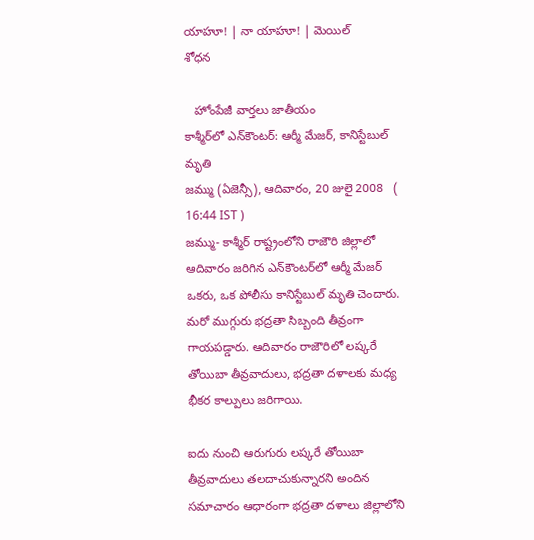యాహూ! | నా యాహూ! | మెయిల్
శోధన

   హోంపేజీ వార్తలు జాతీయం
కాశ్మీర్‌‌లో ఎన్‌కౌంటర్‌: ఆర్మీ మేజర్, కానిస్టేబుల్ మృతి
జమ్ము (ఏజెన్సీ), ఆదివారం, 20 జులై 2008   ( 16:44 IST )
జమ్ము- కాశ్మీర్ రాష్ట్రంలోని రాజౌరి జిల్లాలో ఆదివారం జరిగిన ఎన్‌కౌంటర్‌లో ఆర్మీ మేజర్ ఒకరు, ఒక పోలీసు కానిస్టేబుల్ మృతి చెందారు. మరో ముగ్గురు భద్రతా సిబ్బంది తీవ్రంగా గాయపడ్డారు. ఆదివారం రాజౌరిలో లష్కరే తోయిబా తీవ్రవాదులు, భద్రతా దళాలకు మధ్య భీకర కాల్పులు జరిగాయి.

ఐదు నుంచి ఆరుగురు లష్కరే తోయిబా తీవ్రవాదులు తలదాచుకున్నారని అందిన సమాచారం ఆధారంగా భద్రతా దళాలు జిల్లాలోని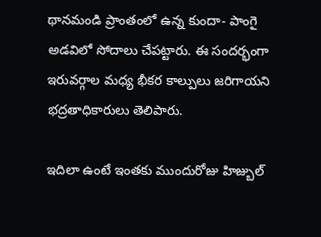థానమండి ప్రాంతంలో ఉన్న కుందా- పాంగై అడవిలో సోదాలు చేపట్టారు. ఈ సందర్భంగా ఇరువర్గాల మధ్య భీకర కాల్పులు జరిగాయని భద్రతాధికారులు తెలిపారు.

ఇదిలా ఉంటే ఇంతకు ముందురోజు హిజ్బుల్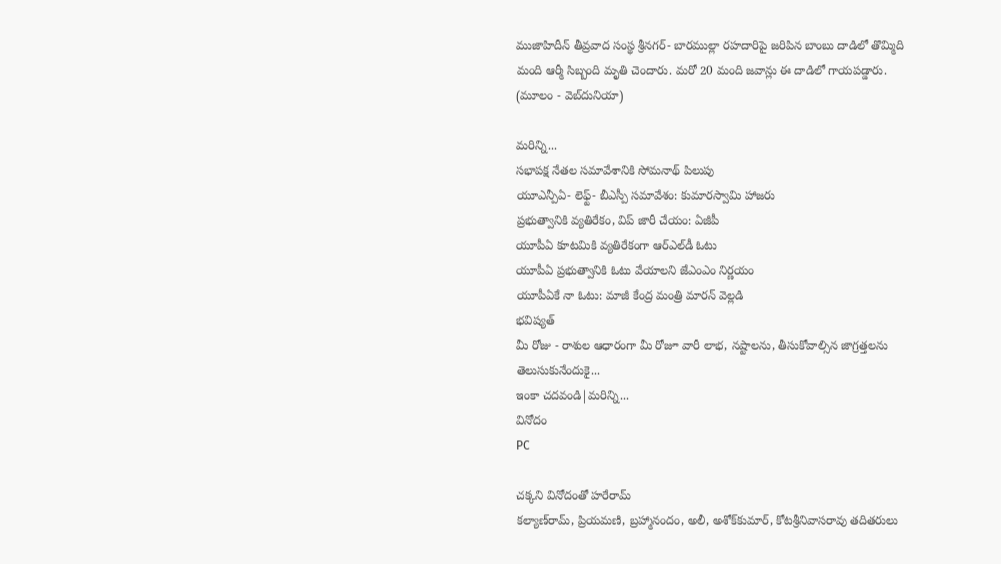ముజాహిదీన్ తీవ్రవాద సంస్థ శ్రీనగర్- బారముల్లా రహదారిపై జరిపిన బాంబు దాడిలో తొమ్మిది మంది ఆర్మీ సిబ్బంది మృతి చెందారు. మరో 20 మంది జవాన్లు ఈ దాడిలో గాయపడ్డారు.
(మూలం - వెబ్‌దునియా)

మరిన్ని...
సభాపక్ష నేతల సమావేశానికి సోమనాథ్ పిలుపు
యూఎన్పీఏ- లెఫ్ట్- బీఎస్పీ సమావేశం: కుమారస్వామి హాజరు
ప్రభుత్వానికి వ్యతిరేకం, విప్ జారీ చేయం: ఏజీపీ
యూపీఏ కూటమికి వ్యతిరేకంగా ఆర్ఎల్‌డీ ఓటు
యూపీఏ ప్రభుత్వానికి ఓటు వేయాలని జేఎంఎం నిర్ణయం
యూపీఏకే నా ఓటు: మాజీ కేంద్ర మంత్రి మారన్ వెల్లడి
భవిష్యత్
మీ రోజు - రాశుల ఆధారంగా మీ రోజూ వారీ లాభ, నష్టాలను, తీసుకోవాల్సిన జాగ్రత్తలను తెలుసుకునేందుకై...
ఇంకా చదవండి|మరిన్ని...
వినోదం
PC

చక్కని వినోదంతో హరేరామ్
కల్యాణ్‌రామ్, ప్రియమణి, బ్రహ్మానందం, అలీ, అశోక్‌కుమార్, కోటశ్రీనివాసరావు తదితరులు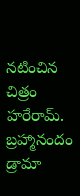నటించిన చిత్రం హరేరామ్.
బ్రహ్మానందం డ్రామా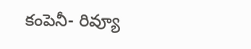కంపెనీ- రివ్యూ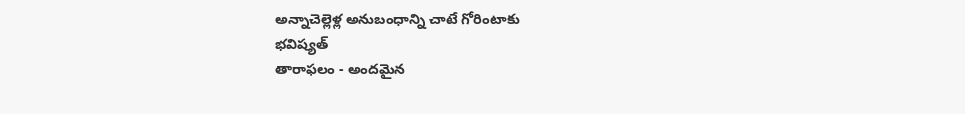అన్నాచెల్లెళ్ల అనుబంధాన్ని చాటే గోరింటాకు
భవిష్యత్
తారాఫలం - అందమైన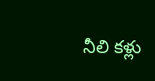నీలి కళ్లు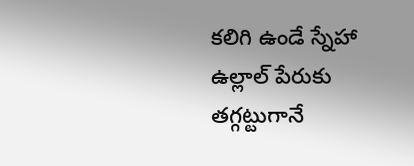కలిగి ఉండే స్నేహా ఉల్లాల్ పేరుకు తగ్గట్టుగానే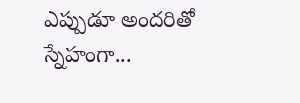ఎప్పుడూ అందరితో స్నేహంగా...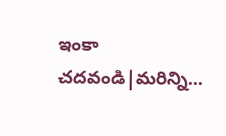ఇంకా చదవండి|మరిన్ని...